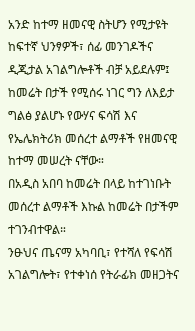አንድ ከተማ ዘመናዊ ስትሆን የሚታዩት ከፍተኛ ህንፃዎች፣ ሰፊ መንገዶችና ዲጂታል አገልግሎቶች ብቻ አይደሉም፤ ከመሬት በታች የሚሰሩ ነገር ግን ለእይታ ግልፅ ያልሆኑ የውሃና ፍሳሽ እና የኤሌክትሪክ መሰረተ ልማቶች የዘመናዊ ከተማ መሠረት ናቸው።
በአዲስ አበባ ከመሬት በላይ ከተገነቡት መሰረተ ልማቶች እኩል ከመሬት በታችም ተገንብተዋል።
ንፁህና ጤናማ አካባቢ፣ የተሻለ የፍሳሽ አገልግሎት፣ የተቀነሰ የትራፊክ መዘጋትና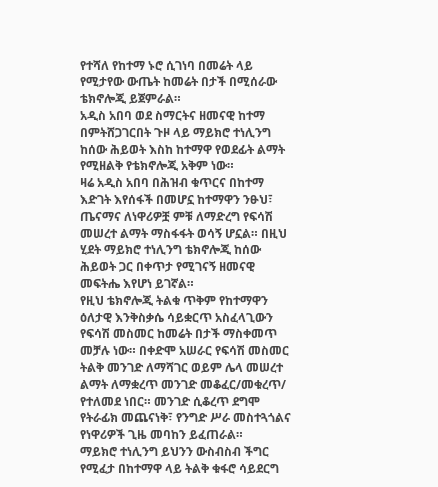የተሻለ የከተማ ኑሮ ሲገነባ በመሬት ላይ የሚታየው ውጤት ከመሬት በታች በሚሰራው ቴክኖሎጂ ይጀምራል።
አዲስ አበባ ወደ ስማርትና ዘመናዊ ከተማ በምትሸጋገርበት ጉዞ ላይ ማይክሮ ተነሊንግ ከሰው ሕይወት እስከ ከተማዋ የወደፊት ልማት የሚዘልቅ የቴክኖሎጂ አቅም ነው።
ዛሬ አዲስ አበባ በሕዝብ ቁጥርና በከተማ እድገት እየሰፋች በመሆኗ ከተማዋን ንፁህ፣ ጤናማና ለነዋሪዎቿ ምቹ ለማድረግ የፍሳሽ መሠረተ ልማት ማስፋፋት ወሳኝ ሆኗል። በዚህ ሂደት ማይክሮ ተነሊንግ ቴክኖሎጂ ከሰው ሕይወት ጋር በቀጥታ የሚገናኝ ዘመናዊ መፍትሔ እየሆነ ይገኛል።
የዚህ ቴክኖሎጂ ትልቁ ጥቅም የከተማዋን ዕለታዊ እንቅስቃሴ ሳይቋርጥ አስፈላጊውን የፍሳሽ መስመር ከመሬት በታች ማስቀመጥ መቻሉ ነው። በቀድሞ አሠራር የፍሳሽ መስመር ትልቅ መንገድ ለማሻገር ወይም ሌላ መሠረተ ልማት ለማቋረጥ መንገድ መቆፈር/መቁረጥ/ የተለመደ ነበር። መንገድ ሲቆረጥ ደግሞ የትራፊክ መጨናነቅ፣ የንግድ ሥራ መስተጓጎልና የነዋሪዎች ጊዜ መባከን ይፈጠራል።
ማይክሮ ተነሊንግ ይህንን ውስብስብ ችግር የሚፈታ በከተማዋ ላይ ትልቅ ቁፋሮ ሳይደርግ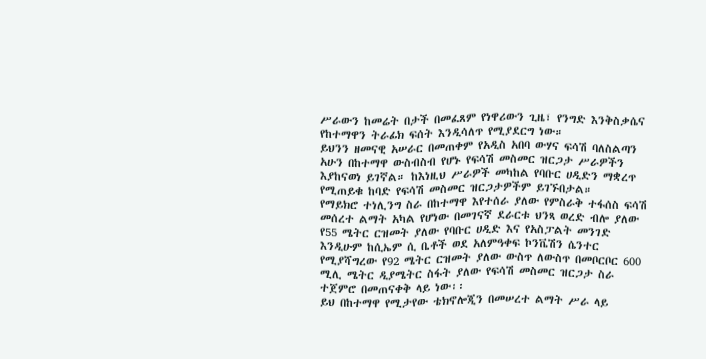ሥራውን ከመሬት በታች በመፈጸም የነዋሪውን ጊዜ፣ የንግድ እንቅስቃሴና የከተማዋን ትራፊክ ፍሰት እንዲሳለጥ የሚያደርግ ነው።
ይህንን ዘመናዊ አሠራር በመጠቀም የአዲስ አበባ ውሃና ፍሳሽ ባለስልጣን አሁን በከተማዋ ውስብስብ የሆኑ የፍሳሽ መስመር ዝርጋታ ሥራዎችን እያከናወነ ይገኛል። ከእነዚህ ሥራዎች መካከል የባቡር ሀዲድን ማቋረጥ የሚጠይቁ ከባድ የፍሳሽ መስመር ዝርጋታዎችም ይገኙበታል።
የማይክሮ ተነሊንግ ስራ በከተማዋ እየተሰራ ያለው የምስራቅ ተፋሰስ ፍሳሽ መሰረተ ልማት አካል የሆነው በመገናኛ ደራርቱ ህንጻ ወረድ ብሎ ያለው የ55 ሜትር ርዝመት ያለው የባቡር ሀዲድ እና የአስፓልት መንገድ እንዲሁም ከሲኤም ሲ ቤቶች ወደ አለምዓቀፍ ኮንቬሽን ሴንተር የሚያሻግረው የ92 ሜትር ርዝመት ያለው ውስጥ ለውስጥ በመቦርቦር 600 ሚሊ ሜትር ዲያሜትር ስፋት ያለው የፍሳሽ መስመር ዝርጋታ ስራ ተጀምሮ በመጠናቀቅ ላይ ነው፡፡
ይህ በከተማዋ የሚታየው ቴክኖሎጂን በመሠረተ ልማት ሥራ ላይ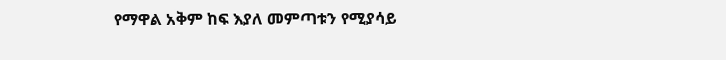የማዋል አቅም ከፍ እያለ መምጣቱን የሚያሳይ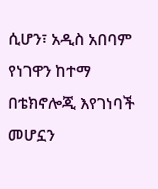ሲሆን፣ አዲስ አበባም የነገዋን ከተማ በቴክኖሎጂ እየገነባች መሆኗን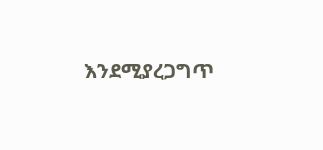እንደሚያረጋግጥ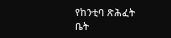የከንቲባ ጽሕፈት ቤት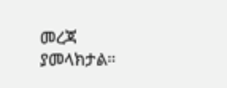መረጃ ያመላክታል።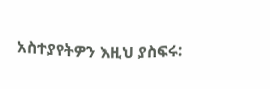አስተያየትዎን እዚህ ያስፍሩ: